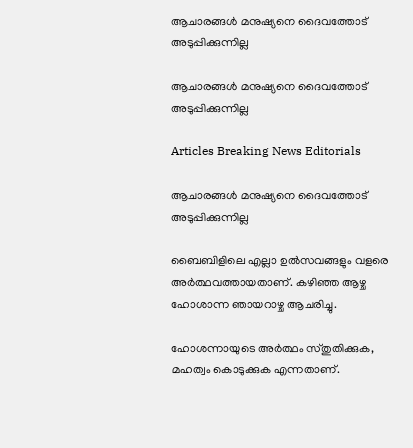ആചാരങ്ങള്‍ മനുഷ്യനെ ദൈവത്തോട് അടുപ്പിക്കുന്നില്ല

ആചാരങ്ങള്‍ മനുഷ്യനെ ദൈവത്തോട് അടുപ്പിക്കുന്നില്ല

Articles Breaking News Editorials

ആചാരങ്ങള്‍ മനുഷ്യനെ ദൈവത്തോട് അടുപ്പിക്കുന്നില്ല

ബൈബിളിലെ എല്ലാ ഉല്‍സവങ്ങളും വളരെ അര്‍ത്ഥവത്തായതാണ്. കഴിഞ്ഞ ആഴ്ച ഹോശാന്ന ഞായറാഴ്ച ആചരിച്ചു.

ഹോശന്നായുടെ അര്‍ത്ഥം സ്തുതിക്കുക, മഹത്വം കൊടുക്കുക എന്നതാണ്.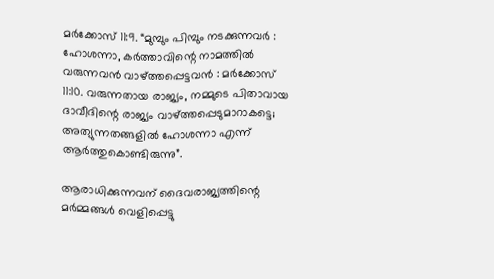മര്‍ക്കോസ് 11:9. “മുമ്പും പിമ്പും നടക്കുന്നവര്‍ ‍: ഹോശന്നാ, കര്‍ത്താവിന്റെ നാമത്തില്‍ വരുന്നവന്‍ വാഴ്ത്തപ്പെട്ടവന്‍ ‍: മര്‍ക്കോസ് 11:10. വരുന്നതായ രാജ്യം, നമ്മുടെ പിതാവായ ദാവീദിന്റെ രാജ്യം വാഴ്ത്തപ്പെടുമാറാകട്ടെ; അത്യുന്നതങ്ങളില്‍ ഹോശന്നാ എന്ന് ആര്‍ത്തുകൊണ്ടിരുന്നു”.

ആരാധിക്കുന്നവന് ദൈവരാജ്യത്തിന്റെ മര്‍മ്മങ്ങള്‍ വെളിപ്പെട്ടു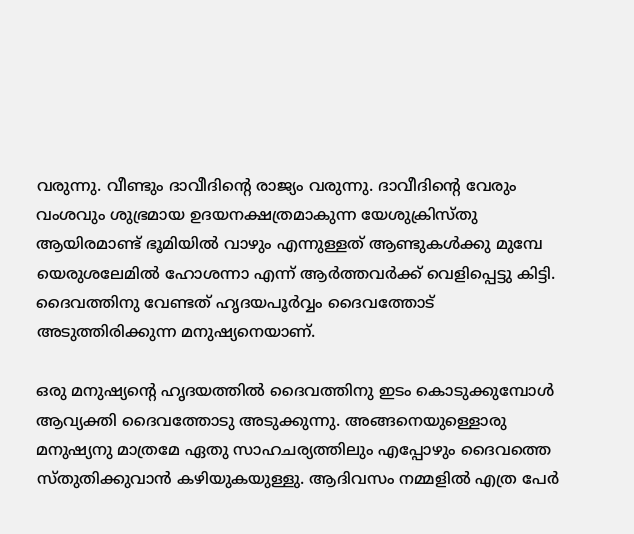വരുന്നു. വീണ്ടും ദാവീദിന്റെ രാജ്യം വരുന്നു. ദാവീദിന്റെ വേരും വംശവും ശുഭ്രമായ ഉദയനക്ഷത്രമാകുന്ന യേശുക്രിസ്തു ആയിരമാണ്ട് ഭൂമിയില്‍ വാഴും എന്നുള്ളത് ആണ്ടുകള്‍ക്കു മുമ്പേ യെരുശലേമില്‍ ഹോശന്നാ എന്ന് ആര്‍ത്തവര്‍ക്ക് വെളിപ്പെട്ടു കിട്ടി. ദൈവത്തിനു വേണ്ടത് ഹൃദയപൂര്‍വ്വം ദൈവത്തോട് അടുത്തിരിക്കുന്ന മനുഷ്യനെയാണ്.

ഒരു മനുഷ്യന്റെ ഹൃദയത്തില്‍ ദൈവത്തിനു ഇടം കൊടുക്കുമ്പോള്‍ ആവ്യക്തി ദൈവത്തോടു അടുക്കുന്നു. അങ്ങനെയുള്ളൊരു മനുഷ്യനു മാത്രമേ ഏതു സാഹചര്യത്തിലും എപ്പോഴും ദൈവത്തെ സ്തുതിക്കുവാന്‍ കഴിയുകയുള്ളു. ആദിവസം നമ്മളില്‍ എത്ര പേര്‍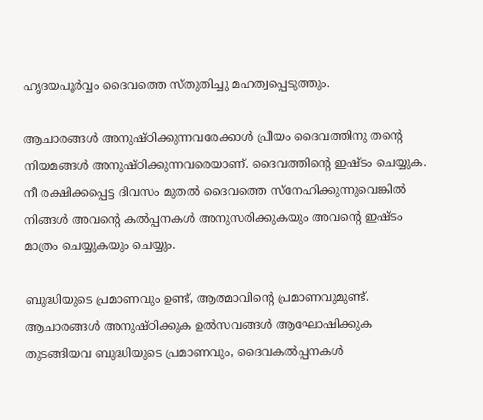ഹൃദയപൂര്‍വ്വം ദൈവത്തെ സ്തുതിച്ചു മഹത്വപ്പെടുത്തും.

ആചാരങ്ങള്‍ അനുഷ്ഠിക്കുന്നവരേക്കാള്‍ പ്രീയം ദൈവത്തിനു തന്റെ നിയമങ്ങള്‍ അനുഷ്ഠിക്കുന്നവരെയാണ്. ദൈവത്തിന്റെ ഇഷ്ടം ചെയ്യുക. നീ രക്ഷിക്കപ്പെട്ട ദിവസം മുതല്‍ ദൈവത്തെ സ്നേഹിക്കുന്നുവെങ്കില്‍ നിങ്ങള്‍ അവന്റെ കല്‍പ്പനകള്‍ അനുസരിക്കുകയും അവന്റെ ഇഷ്ടം മാത്രം ചെയ്യുകയും ചെയ്യും.

ബുദ്ധിയുടെ പ്രമാണവും ഉണ്ട്, ആത്മാവിന്റെ പ്രമാണവുമുണ്ട്. ആചാരങ്ങള്‍ അനുഷ്ഠിക്കുക ഉല്‍സവങ്ങള്‍ ആഘോഷിക്കുക തുടങ്ങിയവ ബുദ്ധിയുടെ പ്രമാണവും, ദൈവകല്‍പ്പനകള്‍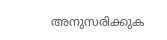അനുസരിക്കുക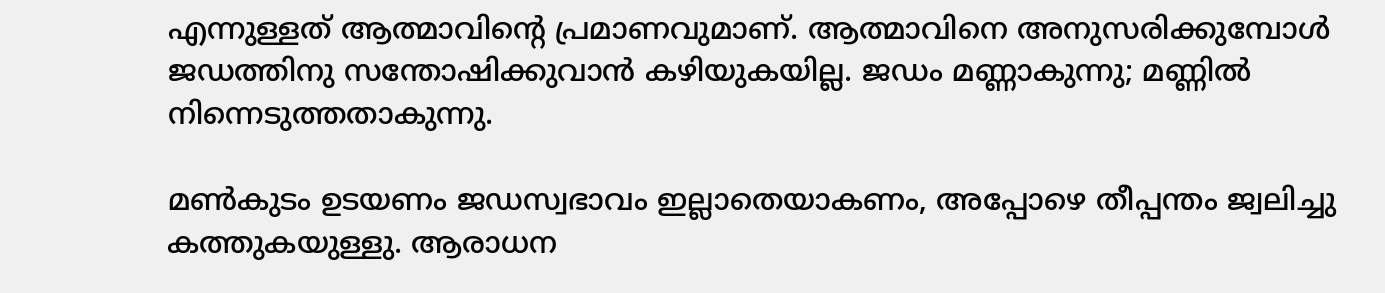എന്നുള്ളത് ആത്മാവിന്റെ പ്രമാണവുമാണ്. ആത്മാവിനെ അനുസരിക്കുമ്പോള്‍ ജഡത്തിനു സന്തോഷിക്കുവാന്‍ കഴിയുകയില്ല. ജഡം മണ്ണാകുന്നു; മണ്ണില്‍ നിന്നെടുത്തതാകുന്നു.

മണ്‍കുടം ഉടയണം ജഡസ്വഭാവം ഇല്ലാതെയാകണം, അപ്പോഴെ തീപ്പന്തം ജ്വലിച്ചു കത്തുകയുള്ളു. ആരാധന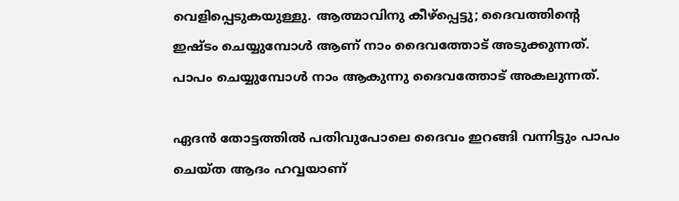വെളിപ്പെടുകയുള്ളു. ആത്മാവിനു കീഴ്പ്പെട്ടു; ദൈവത്തിന്റെ ഇഷ്ടം ചെയ്യുമ്പോള്‍ ആണ് നാം ദൈവത്തോട് അടുക്കുന്നത്. പാപം ചെയ്യുമ്പോള്‍ നാം ആകുന്നു ദൈവത്തോട് അകലുന്നത്.

ഏദന്‍ തോട്ടത്തില്‍ പതിവുപോലെ ദൈവം ഇറങ്ങി വന്നിട്ടും പാപം ചെയ്ത ആദം ഹവ്വയാണ്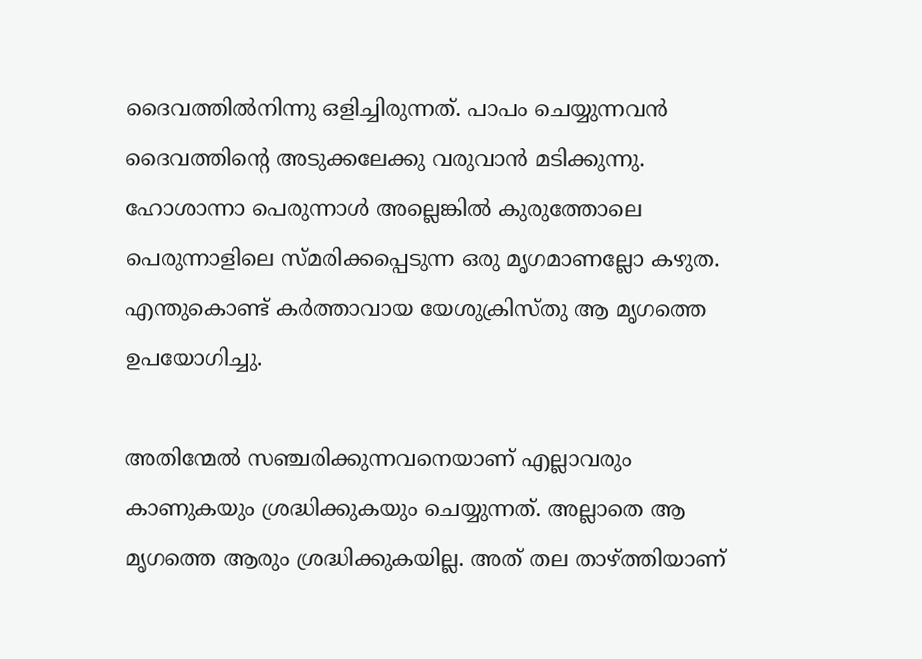ദൈവത്തില്‍നിന്നു ഒളിച്ചിരുന്നത്. പാപം ചെയ്യുന്നവന്‍ ദൈവത്തിന്റെ അടുക്കലേക്കു വരുവാന്‍ മടിക്കുന്നു. ഹോശാന്നാ പെരുന്നാള്‍ അല്ലെങ്കില്‍ കുരുത്തോലെ പെരുന്നാളിലെ സ്മരിക്കപ്പെടുന്ന ഒരു മൃഗമാണല്ലോ കഴുത. എന്തുകൊണ്ട് കര്‍ത്താവായ യേശുക്രിസ്തു ആ മൃഗത്തെ ഉപയോഗിച്ചു.

അതിന്മേല്‍ സഞ്ചരിക്കുന്നവനെയാണ് എല്ലാവരും കാണുകയും ശ്രദ്ധിക്കുകയും ചെയ്യുന്നത്. അല്ലാതെ ആ മൃഗത്തെ ആരും ശ്രദ്ധിക്കുകയില്ല. അത് തല താഴ്ത്തിയാണ്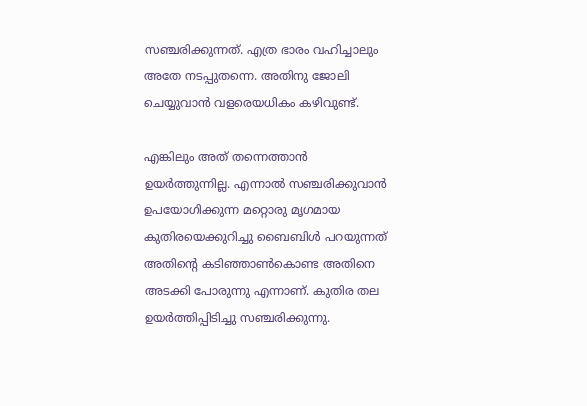സഞ്ചരിക്കുന്നത്. എത്ര ഭാരം വഹിച്ചാലും അതേ നടപ്പുതന്നെ. അതിനു ജോലി ചെയ്യുവാന്‍ വളരെയധികം കഴിവുണ്ട്.

എങ്കിലും അത് തന്നെത്താന്‍ ഉയര്‍ത്തുന്നില്ല. എന്നാല്‍ സഞ്ചരിക്കുവാന്‍ ഉപയോഗിക്കുന്ന മറ്റൊരു മൃഗമായ കുതിരയെക്കുറിച്ചു ബൈബിള്‍ പറയുന്നത് അതിന്റെ കടിഞ്ഞാണ്‍കൊണ്ട അതിനെ അടക്കി പോരുന്നു എന്നാണ്. കുതിര തല ഉയര്‍ത്തിപ്പിടിച്ചു സഞ്ചരിക്കുന്നു.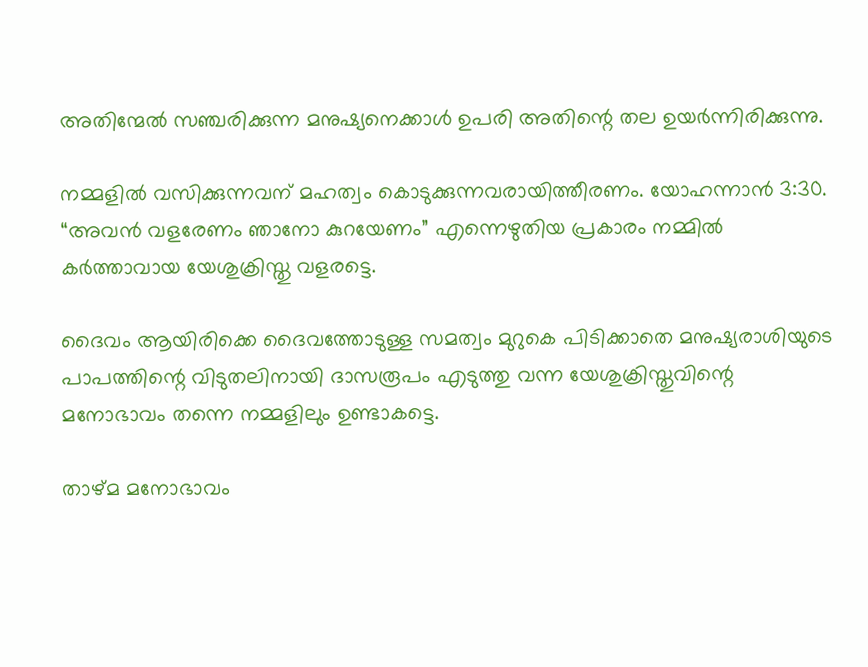അതിന്മേല്‍ സഞ്ചരിക്കുന്ന മനുഷ്യനെക്കാള്‍ ഉപരി അതിന്റെ തല ഉയര്‍ന്നിരിക്കുന്നു.

നമ്മളില്‍ വസിക്കുന്നവന് മഹത്വം കൊടുക്കുന്നവരായിത്തീരണം. യോഹന്നാന്‍ 3:30. “അവന്‍ വളരേണം ഞാനോ കുറയേണം” എന്നെഴുതിയ പ്രകാരം നമ്മില്‍ കര്‍ത്താവായ യേശുക്രിസ്തു വളരട്ടെ.

ദൈവം ആയിരിക്കെ ദൈവത്തോടുള്ള സമത്വം മുറുകെ പിടിക്കാതെ മനുഷ്യരാശിയുടെ പാപത്തിന്റെ വിടുതലിനായി ദാസരൂപം എടുത്തു വന്ന യേശുക്രിസ്തുവിന്റെ മനോഭാവം തന്നെ നമ്മളിലും ഉണ്ടാകട്ടെ.

താഴ്മ മനോഭാവം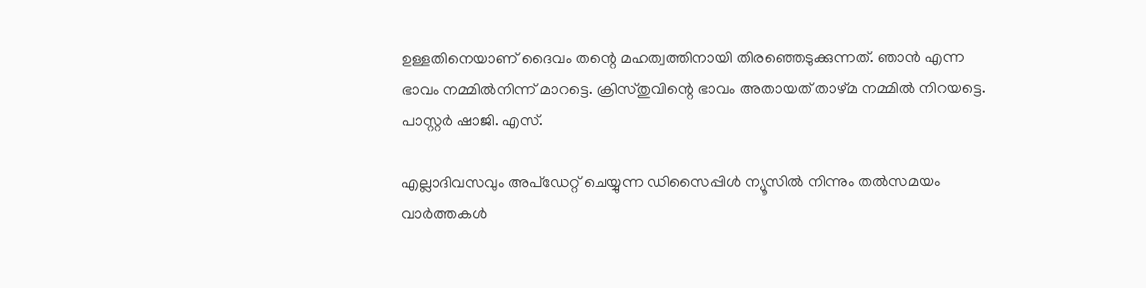ഉള്ളതിനെയാണ് ദൈവം തന്റെ മഹത്വത്തിനായി തിരഞ്ഞെടുക്കുന്നത്. ഞാന്‍ എന്ന ഭാവം നമ്മില്‍നിന്ന് മാറട്ടെ. ക്രിസ്തുവിന്റെ ഭാവം അതായത് താഴ്മ നമ്മില്‍ നിറയട്ടെ.
പാസ്റ്റര്‍ ഷാജി. എസ്.

എല്ലാദിവസവും അപ്ഡേറ്റ് ചെയ്യുന്ന ഡിസൈപ്പിൾ ന്യൂസിൽ നിന്നും തൽസമയം വാർത്തകൾ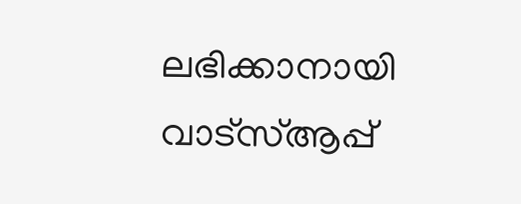ലഭിക്കാനായി വാട്സ്ആപ്പ്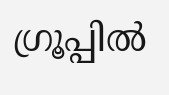ഗ്രൂപ്പിൽ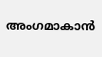അംഗമാകാൻ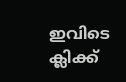ഇവിടെ ക്ലിക്ക്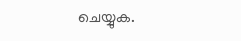ചെയ്യുക.